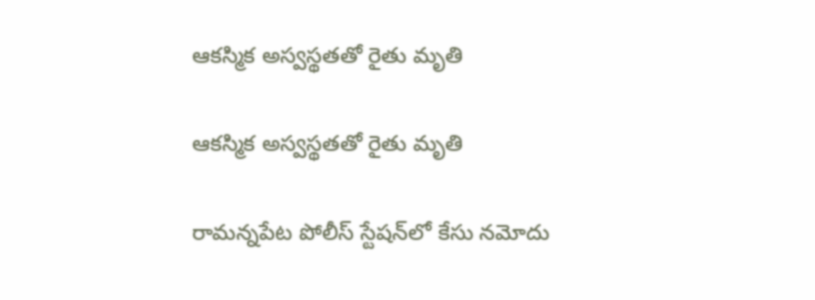ఆకస్మిక అస్వస్థతతో రైతు మృతి

ఆకస్మిక అస్వస్థతతో రైతు మృతి

రామన్నపేట పోలీస్ స్టేషన్‌లో కేసు నమోదు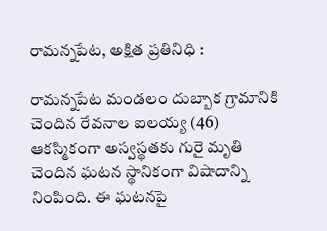రామన్నపేట, అక్షిత ప్రతినిధి :

రామన్నపేట మండలం దుబ్బాక గ్రామానికి చెందిన రేవనాల ఐలయ్య (46) ఆకస్మికంగా అస్వస్థతకు గురై మృతి చెందిన ఘటన స్థానికంగా విషాదాన్ని నింపింది. ఈ ఘటనపై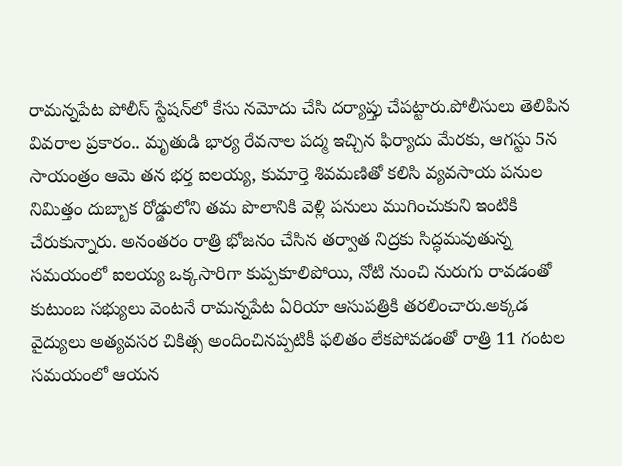రామన్నపేట పోలీస్ స్టేషన్‌లో కేసు నమోదు చేసి దర్యాప్తు చేపట్టారు.పోలీసులు తెలిపిన వివరాల ప్రకారం.. మృతుడి భార్య రేవనాల పద్మ ఇచ్చిన ఫిర్యాదు మేరకు, ఆగస్టు 5న సాయంత్రం ఆమె తన భర్త ఐలయ్య, కుమార్తె శివమణితో కలిసి వ్యవసాయ పనుల నిమిత్తం దుబ్బాక రోడ్డులోని తమ పొలానికి వెళ్లి పనులు ముగించుకుని ఇంటికి చేరుకున్నారు. అనంతరం రాత్రి భోజనం చేసిన తర్వాత నిద్రకు సిద్ధమవుతున్న సమయంలో ఐలయ్య ఒక్కసారిగా కుప్పకూలిపోయి, నోటి నుంచి నురుగు రావడంతో కుటుంబ సభ్యులు వెంటనే రామన్నపేట ఏరియా ఆసుపత్రికి తరలించారు.అక్కడ వైద్యులు అత్యవసర చికిత్స అందించినప్పటికీ ఫలితం లేకపోవడంతో రాత్రి 11 గంటల సమయంలో ఆయన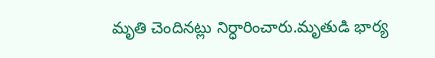మృతి చెందినట్లు నిర్ధారించారు.మృతుడి భార్య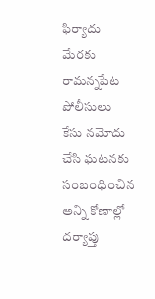ఫిర్యాదు మేరకు రామన్నపేట పోలీసులు కేసు నమోదు చేసి ఘటనకు సంబంధించిన అన్ని కోణాల్లో దర్యాప్తు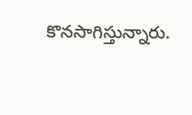కొనసాగిస్తున్నారు.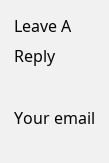Leave A Reply

Your email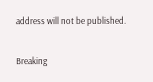address will not be published.

Breaking